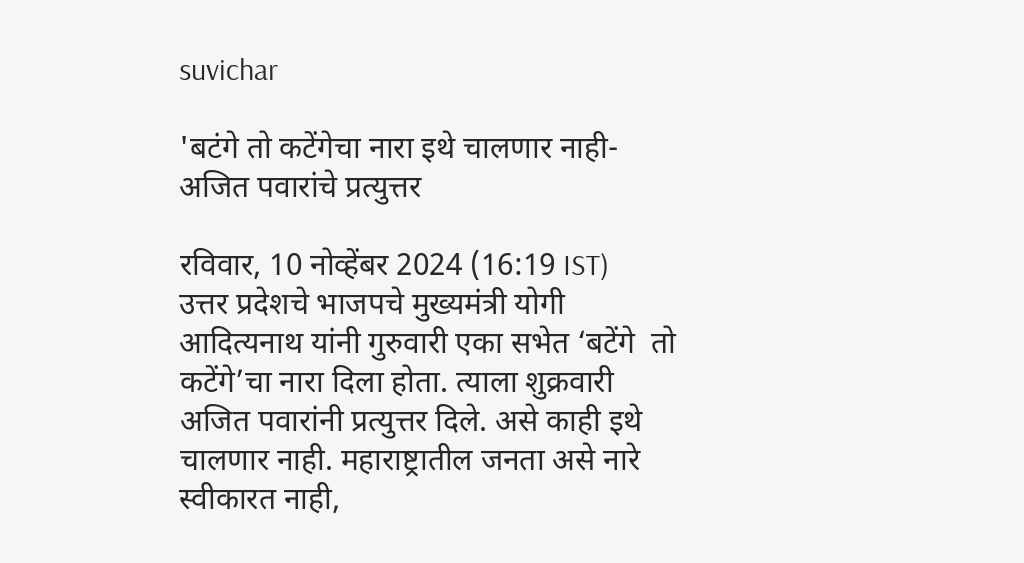suvichar

'बटंगे तो कटेंगेचा नारा इथे चालणार नाही- अजित पवारांचे प्रत्युत्तर

रविवार, 10 नोव्हेंबर 2024 (16:19 IST)
उत्तर प्रदेशचे भाजपचे मुख्यमंत्री योगी आदित्यनाथ यांनी गुरुवारी एका सभेत ‘बटेंगे  तो कटेंगे’चा नारा दिला होता. त्याला शुक्रवारी अजित पवारांनी प्रत्युत्तर दिले. असे काही इथे चालणार नाही. महाराष्ट्रातील जनता असे नारे स्वीकारत नाही,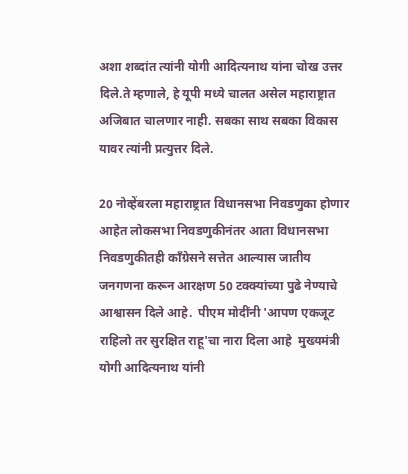अशा शब्दांत त्यांनी योगी आदित्यनाथ यांना चोख उत्तर दिले.ते म्हणाले, हे यूपी मध्ये चालत असेल महाराष्ट्रात अजिबात चालणार नाही. सबका साथ सबका विकास यावर त्यांनी प्रत्युत्तर दिले.

20 नोव्हेंबरला महाराष्ट्रात विधानसभा निवडणुका होणार आहेत लोकसभा निवडणुकीनंतर आता विधानसभा निवडणुकीतही काँग्रेसने सत्तेत आल्यास जातीय जनगणना करून आरक्षण 50 टक्क्यांच्या पुढे नेण्याचे आश्वासन दिले आहे.  पीएम मोदींनी 'आपण एकजूट राहिलो तर सुरक्षित राहू'चा नारा दिला आहे  मुख्यमंत्री योगी आदित्यनाथ यांनी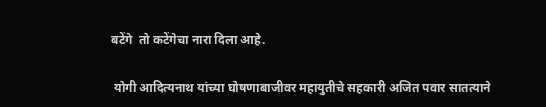बटेंगे  तो कटेंगेचा नारा दिला आहे.

 योगी आदित्यनाथ यांच्या घोषणाबाजीवर महायुतीचे सहकारी अजित पवार सातत्याने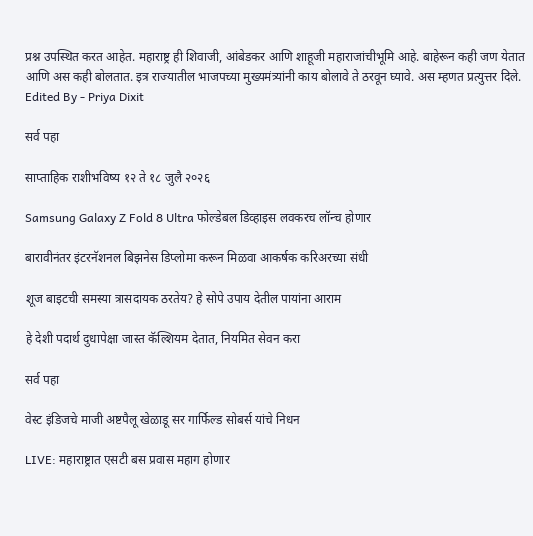प्रश्न उपस्थित करत आहेत. महाराष्ट्र ही शिवाजी, आंबेडकर आणि शाहूजी महाराजांचीभूमि आहे. बाहेरून कही जण येतात आणि अस कही बोलतात. इत्र राज्यातील भाजपच्या मुख्यमंत्र्यांनी काय बोलावे ते ठरवून घ्यावे. अस म्हणत प्रत्युत्तर दिले.
Edited By - Priya Dixit

सर्व पहा

साप्ताहिक राशीभविष्य १२ ते १८ जुलै २०२६

Samsung Galaxy Z Fold 8 Ultra फोल्डेबल डिव्हाइस लवकरच लॉन्च होणार

बारावीनंतर इंटरनॅशनल बिझनेस डिप्लोमा करून मिळवा आकर्षक करिअरच्या संधी

शूज बाइटची समस्या त्रासदायक ठरतेय? हे सोपे उपाय देतील पायांना आराम

हे देशी पदार्थ दुधापेक्षा जास्त कॅल्शियम देतात, नियमित सेवन करा

सर्व पहा

वेस्ट इंडिजचे माजी अष्टपैलू खेळाडू सर गार्फिल्ड सोबर्स यांचे निधन

LIVE: महाराष्ट्रात एसटी बस प्रवास महाग होणार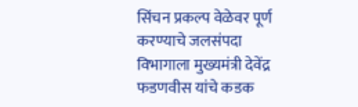सिंचन प्रकल्प वेळेवर पूर्ण करण्याचे जलसंपदा विभागाला मुख्यमंत्री देवेंद्र फडणवीस यांचे कडक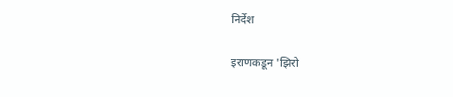निर्देश

इराणकडून 'झिरो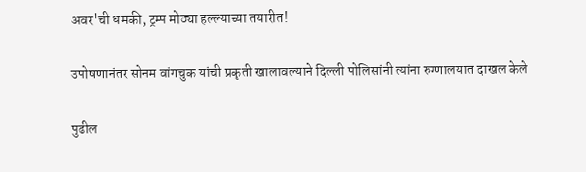अवर'ची धमकी, ट्रम्प मोठ्या हल्ल्याच्या तयारीत!

उपोषणानंतर सोनम वांगचुक यांची प्रकृती खालावल्याने दिल्ली पोलिसांनी त्यांना रुग्णालयात दाखल केले

पुढील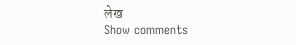लेख
Show comments